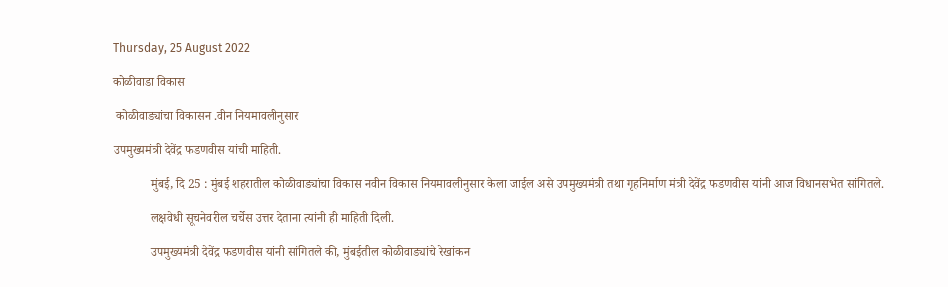Thursday, 25 August 2022

कोळीवाडा विकास

 कोळीवाड्यांचा विकासन .वीन नियमावलीनुसार

उपमुख्यमंत्री देवेंद्र फडणवीस यांची माहिती.

            मुंबई, दि 25 : मुंबई शहरातील कोळीवाड्यांचा विकास नवीन विकास नियमावलीनुसार केला जाईल असे उपमुख्यमंत्री तथा गृहनिर्माण मंत्री देवेंद्र फडणवीस यांनी आज विधानसभेत सांगितले.

            लक्षवेधी सूचनेवरील चर्चेस उत्तर देताना त्यांनी ही माहिती दिली.

            उपमुख्यमंत्री देवेंद्र फडणवीस यांनी सांगितले की, मुंबईतील कोळीवाड्यांचे रेखांकन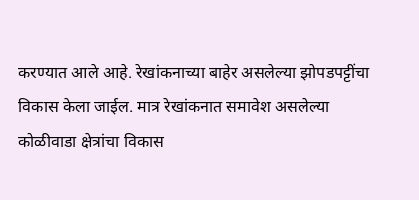करण्यात आले आहे. रेखांकनाच्या बाहेर असलेल्या झोपडपट्टींचा विकास केला जाईल. मात्र रेखांकनात समावेश असलेल्या कोळीवाडा क्षेत्रांचा विकास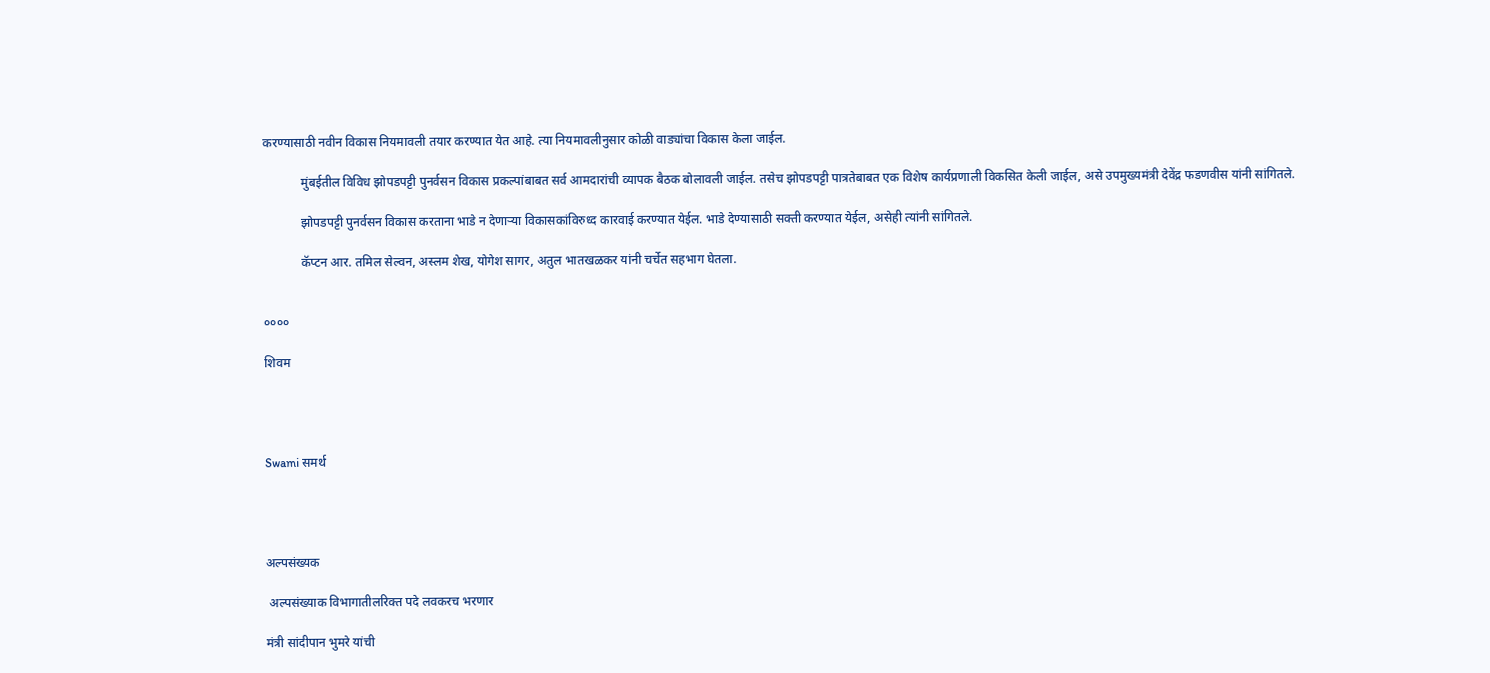करण्यासाठी नवीन विकास नियमावली तयार करण्यात येत आहे. त्या नियमावलीनुसार कोळी वाड्यांचा विकास केला जाईल.

            मुंबईतील विविध झोपडपट्टी पुनर्वसन विकास प्रकल्पांबाबत सर्व आमदारांची व्यापक बैठक बोलावली जाईल. तसेच झोपडपट्टी पात्रतेबाबत एक विशेष कार्यप्रणाली विकसित केली जाईल, असे उपमुख्यमंत्री देवेंद्र फडणवीस यांनी सांगितले.

            झोपडपट्टी पुनर्वसन विकास करताना भाडे न देणाऱ्या विकासकांविरुध्द कारवाई करण्यात येईल. भाडे देण्यासाठी सक्ती करण्यात येईल, असेही त्यांनी सांगितले.

            कॅप्टन आर. तमिल सेल्वन, अस्लम शेख, योगेश सागर, अतुल भातखळकर यांनी चर्चेत सहभाग घेतला.


००००

शिवम




Swami समर्थ




अल्पसंख्यक

 अल्पसंख्याक विभागातीलरिक्त पदे लवकरच भरणार

मंत्री सांदीपान भुमरे यांची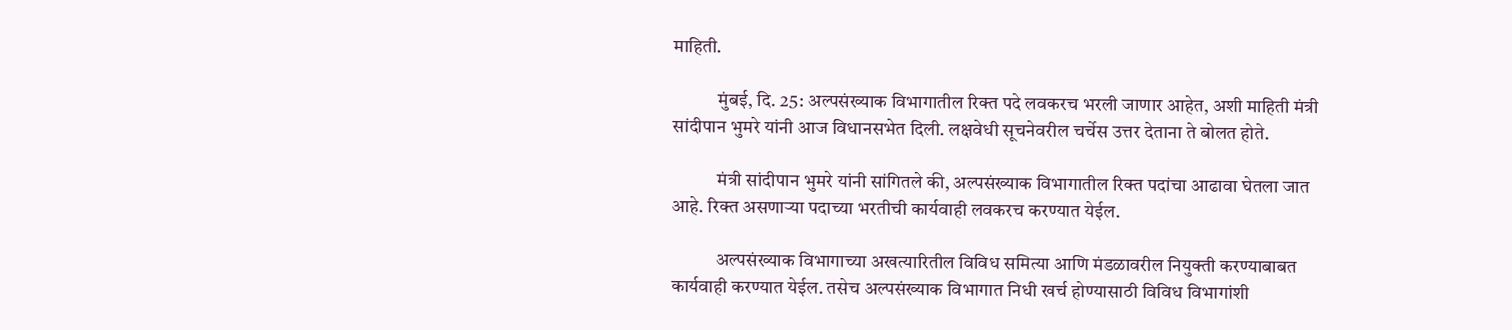माहिती.

            मुंबई, दि. 25: अल्पसंख्याक विभागातील रिक्त पदे लवकरच भरली जाणार आहेत, अशी माहिती मंत्री सांदीपान भुमरे यांनी आज विधानसभेत दिली. लक्षवेधी सूचनेवरील चर्चेस उत्तर देताना ते बोलत होते.

            मंत्री सांदीपान भुमरे यांनी सांगितले की, अल्पसंख्याक विभागातील रिक्त पदांचा आढावा घेतला जात आहे. रिक्त असणाऱ्या पदाच्या भरतीची कार्यवाही लवकरच करण्यात येईल.

            अल्पसंख्याक विभागाच्या अखत्यारितील विविध समित्या आणि मंडळावरील नियुक्ती करण्याबाबत कार्यवाही करण्यात येईल. तसेच अल्पसंख्याक विभागात निधी खर्च होण्यासाठी विविध विभागांशी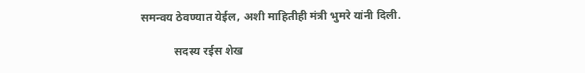समन्वय ठेवण्यात येईल, अशी माहितीही मंत्री भुमरे यांनी दिली.

            सदस्य रईस शेख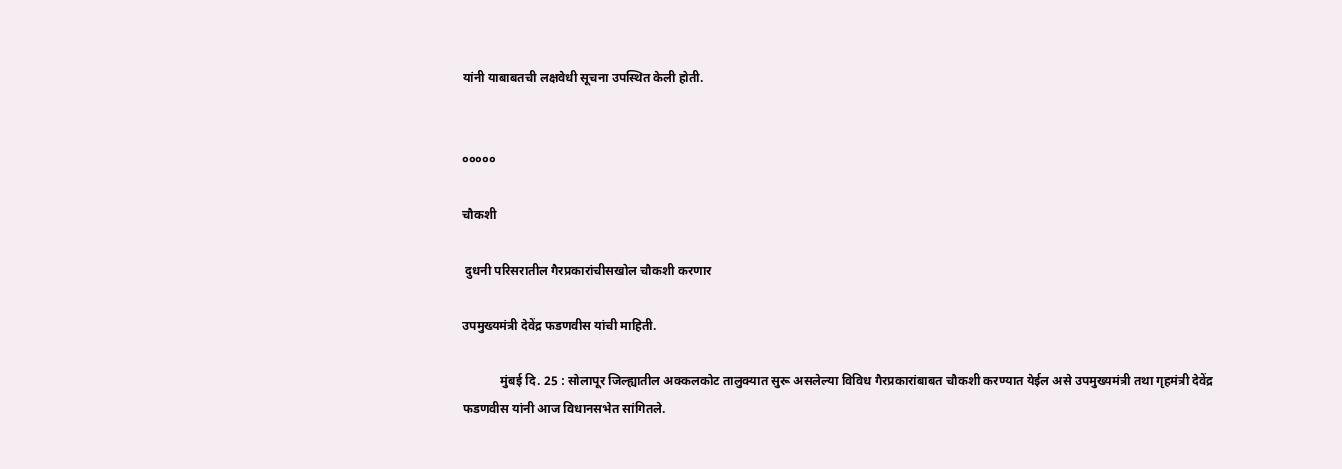यांनी याबाबतची लक्षवेधी सूचना उपस्थित केली होती.


०००००

चौकशी

 दुधनी परिसरातील गैरप्रकारांचीसखोल चौकशी करणार

उपमुख्यमंत्री देवेंद्र फडणवीस यांची माहिती.

            मुंबई दि. 25 : सोलापूर जिल्ह्यातील अक्कलकोट तालुक्यात सुरू असलेल्या विविध गैरप्रकारांबाबत चौकशी करण्यात येईल असे उपमुख्यमंत्री तथा गृहमंत्री देवेंद्र फडणवीस यांनी आज विधानसभेत सांगितले.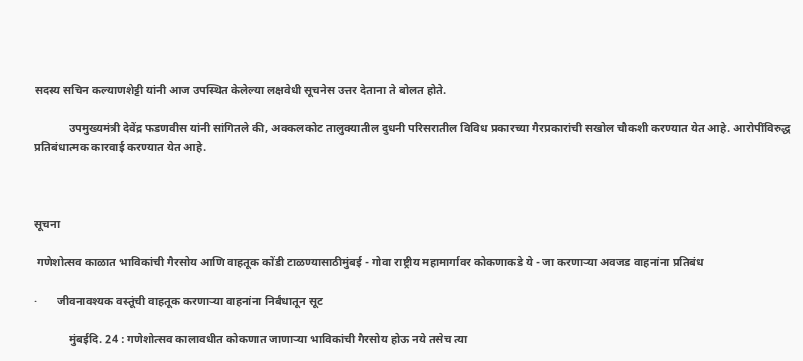सदस्य सचिन कल्याणशेट्टी यांनी आज उपस्थित केलेल्या लक्षवेधी सूचनेस उत्तर देताना ते बोलत होते.

            उपमुख्यमंत्री देवेंद्र फडणवीस यांनी सांगितले की, अक्कलकोट तालुक्यातील दुधनी परिसरातील विविध प्रकारच्या गैरप्रकारांची सखोल चौकशी करण्यात येत आहे. आरोपींविरुद्ध प्रतिबंधात्मक कारवाई करण्यात येत आहे.



सूचना

 गणेशोत्सव काळात भाविकांची गैरसोय आणि वाहतूक कोंडी टाळण्यासाठीमुंबई - गोवा राष्ट्रीय महामार्गावर कोकणाकडे ये - जा करणाऱ्या अवजड वाहनांना प्रतिबंध

·       जीवनावश्यक वस्तूंची वाहतूक करणाऱ्या वाहनांना निर्बंधातून सूट

            मुंबईदि. 24 : गणेशोत्सव कालावधीत कोकणात जाणाऱ्या भाविकांची गैरसोय होऊ नये तसेच त्या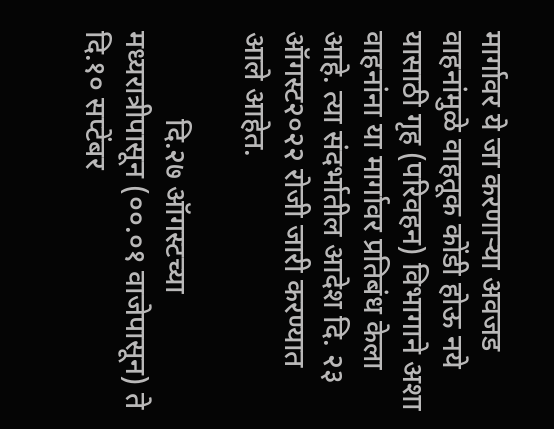मार्गावर ये जा करणाऱ्या अवजड वाहनांमुळे वाहतूक कोंडी होऊ नये यासाठी गृह (परिवहन) विभागाने अशा वाहनांना या मार्गावर प्रतिबंध केला आहे. त्या संदर्भातील आदेश दि. २३ ऑगस्ट२०२२ रोजी जारी करण्यात आले आहेत.

            दि.२७ ऑगस्टच्या मध्यरात्रीपासून (००.०१ वाजेपासून) ते दि.१० सप्टेंबर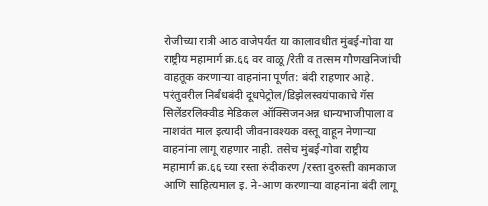रोजीच्या रात्री आठ वाजेपर्यंत या कालावधीत मुंबई-गोवा या राष्ट्रीय महामार्ग क्र.६६ वर वाळू/रेती व तत्सम गौणखनिजांची वाहतूक करणाऱ्या वाहनांना पूर्णत: बंदी राहणार आहे. परंतुवरील निर्बंधबंदी दूधपेट्रोल/डिझेलस्वयंपाकाचे गॅस सिलेंडरलिक्वीड मेडिकल ऑक्सिजनअन्न धान्यभाजीपाला व नाशवंत माल इत्यादी जीवनावश्यक वस्तू वाहून नेणाऱ्या वाहनांना लागू राहणार नाही. तसेच मुंबई-गोवा राष्ट्रीय महामार्ग क्र.६६ च्या रस्ता रुंदीकरण /रस्ता दुरुस्ती कामकाज आणि साहित्यमाल इ. ने-आण करणाऱ्या वाहनांना बंदी लागू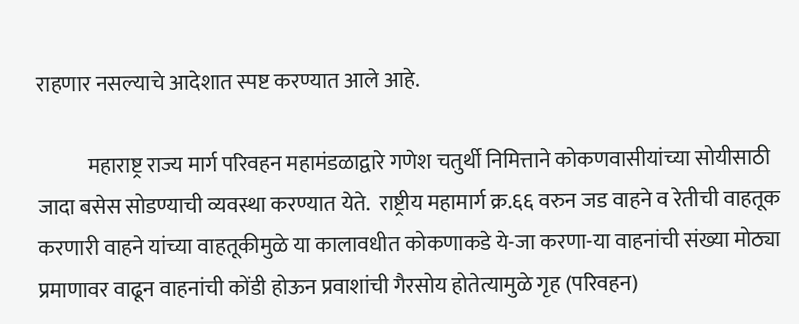राहणार नसल्याचे आदेशात स्पष्ट करण्यात आले आहे.

            महाराष्ट्र राज्य मार्ग परिवहन महामंडळाद्वारे गणेश चतुर्थी निमित्ताने कोकणवासीयांच्या सोयीसाठी जादा बसेस सोडण्याची व्यवस्था करण्यात येते.  राष्ट्रीय महामार्ग क्र.६६ वरुन जड वाहने व रेतीची वाहतूक करणारी वाहने यांच्या वाहतूकीमुळे या कालावधीत कोकणाकडे ये-जा करणा-या वाहनांची संख्या मोठ्या प्रमाणावर वाढून वाहनांची कोंडी होऊन प्रवाशांची गैरसोय होतेत्यामुळे गृह (परिवहन)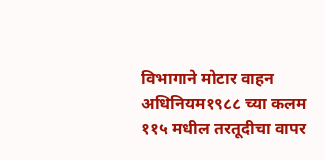विभागाने मोटार वाहन अधिनियम१९८८ च्या कलम ११५ मधील तरतूदीचा वापर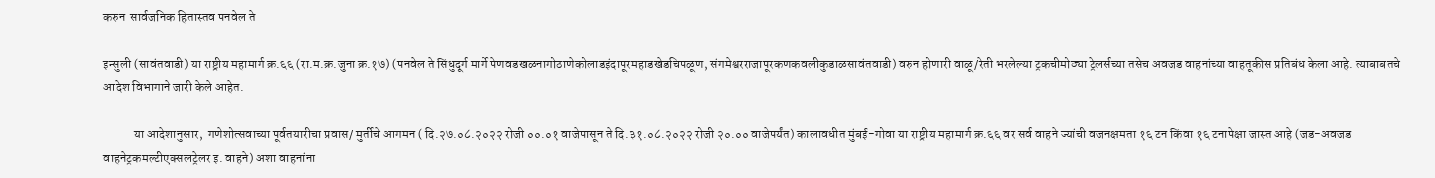करुन  सार्वजनिक हितास्तव पनवेल ते

इन्सुली (सावंतवाडी) या राष्ट्रीय महामार्ग क्र.६६ (रा.म.क्र.जुना क्र.१७) (पनवेल ते सिंधुदूर्ग मार्गे पेणवडखळनागोठाणेकोलाडइंदापूरमहाडखेडचिपळूण, संगमेश्वरराजापूरकणकवलीकुडाळसावंतवाडी) वरुन होणारी वाळू/रेती भरलेल्या ट्रकचीमोठ्या ट्रेलर्सच्या तसेच अवजड वाहनांच्या वाहतूकीस प्रतिबंध केला आहे. त्याबाबतचे आदेश विभागाने जारी केले आहेत.

            या आदेशानुसार,  गणेशोत्सवाच्या पूर्वतयारीचा प्रवास/ मुर्तीचे आगमन ( दि.२७.०८.२०२२ रोजी ००.०१ वाजेपासून ते दि.३१.०८.२०२२ रोजी २०.०० वाजेपर्यंत) कालावधीत मुंबई-गोवा या राष्ट्रीय महामार्ग क्र.६६ वर सर्व वाहने ज्यांची वजनक्षमता १६ टन किंवा १६ टनापेक्षा जास्त आहे (जड-अवजड वाहनेट्रकमल्टीएक्सलट्रेलर इ. वाहने) अशा वाहनांना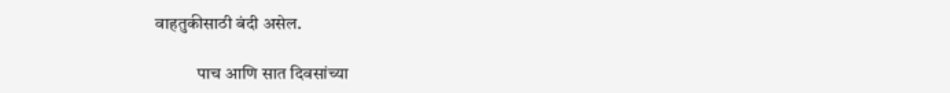वाहतुकीसाठी बंदी असेल.

            पाच आणि सात दिवसांच्या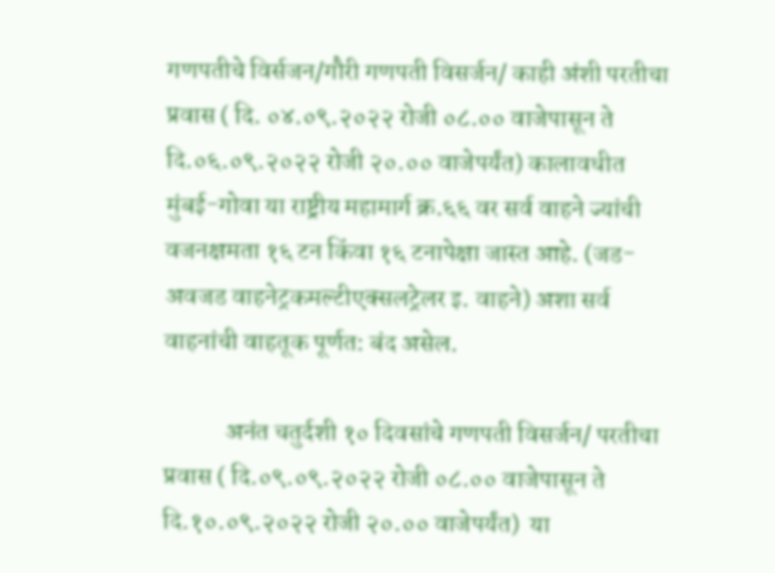गणपतीचे विर्सजन/गौरी गणपती विसर्जन/ काही अंशी परतीचा प्रवास ( दि. ०४.०९.२०२२ रोजी ०८.०० वाजेपासून ते दि.०६.०९.२०२२ रोजी २०.०० वाजेपर्यंत) कालावधीत मुंबई-गोवा या राष्ट्रीय महामार्ग क्र.६६ वर सर्व वाहने ज्यांची वजनक्षमता १६ टन किंवा १६ टनापेक्षा जास्त आहे. (जड-अवजड वाहनेट्रकमल्टीएक्सलट्रेलर इ. वाहने) अशा सर्व वाहनांची वाहतूक पूर्णत: बंद असेल.

            अनंत चतुर्दशी १० दिवसांचे गणपती विसर्जन/ परतीचा प्रवास ( दि.०९.०९.२०२२ रोजी ०८.०० वाजेपासून ते दि.१०.०९.२०२२ रोजी २०.०० वाजेपर्यंत)  या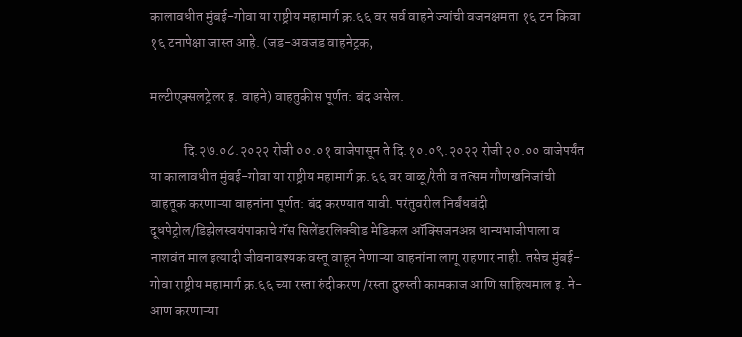कालावधीत मुंबई-गोवा या राष्ट्रीय महामार्ग क्र.६६ वर सर्व वाहने ज्यांची वजनक्षमता १६ टन किवा १६ टनापेक्षा जास्त आहे. (जड-अवजड वाहनेट्रक,

मल्टीएक्सलट्रेलर इ. वाहने) वाहतुकीस पूर्णत: बंद असेल.

            दि.२७.०८.२०२२ रोजी ००.०१ वाजेपासून ते दि.१०.०९.२०२२ रोजी २०.०० वाजेपर्यंत या कालावधीत मुंबई-गोवा या राष्ट्रीय महामार्ग क्र.६६ वर वाळू/रेती व तत्सम गौणखनिजांची वाहतूक करणाऱ्या वाहनांना पूर्णत: बंद करण्यात यावी. परंतुवरील निर्बंधबंदी दूधपेट्रोल/डिझेलस्वयंपाकाचे गॅस सिलेंडरलिक्वीड मेडिकल ऑक्सिजनअन्न धान्यभाजीपाला व नाशवंत माल इत्यादी जीवनावश्यक वस्तू वाहून नेणाऱ्या वाहनांना लागू राहणार नाही. तसेच मुंबई-गोवा राष्ट्रीय महामार्ग क्र.६६ च्या रस्ता रुंदीकरण /रस्ता दुरुस्ती कामकाज आणि साहित्यमाल इ. ने-आण करणाऱ्या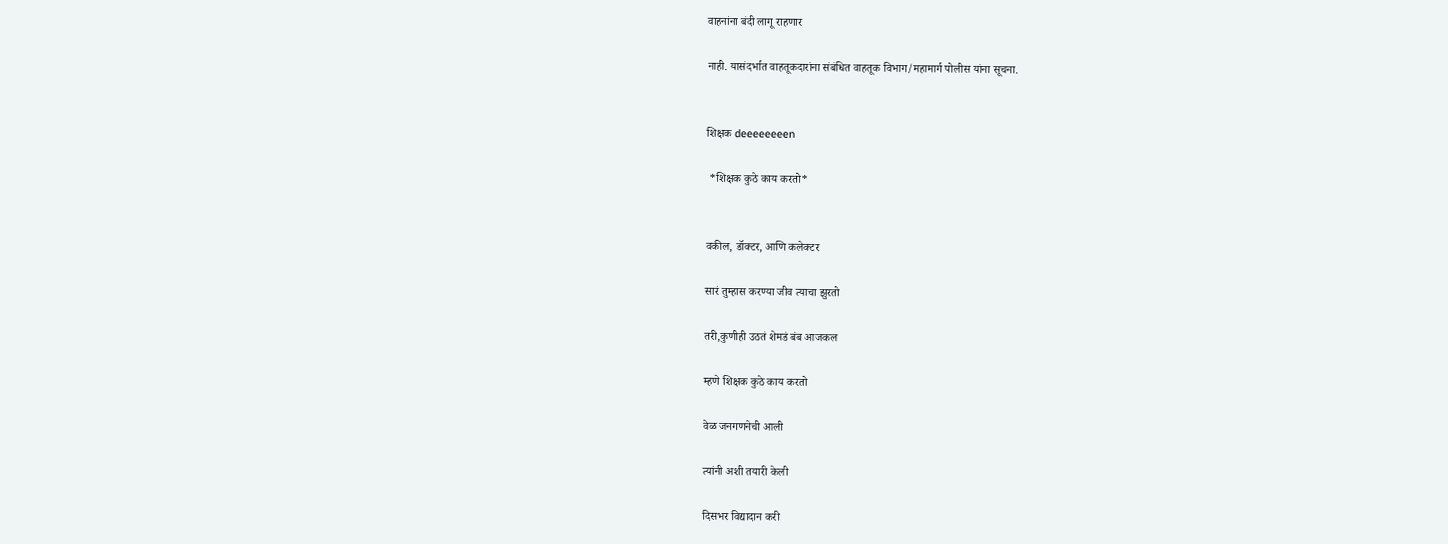वाहनांना बंदी लागू राहणार

नाही. यासंदर्भात वाहतूकदारांना संबंधित वाहतूक विभाग/महामार्ग पोलीस यांना सूचना.


शिक्षक deeeeeeeen

 *शिक्षक कुठे काय करतो*


वकील, डॉक्टर, आणि कलेक्टर

सारं तुम्हास करण्या जीव त्याचा झुरतो

तरी,कुणीही उठतं शेमडं बंब आजकल

म्हणे शिक्षक कुठे काय करतो

वेळ जनगणनेची आली

त्यांनी अशी तयारी केली

दिसभर विद्यादान करी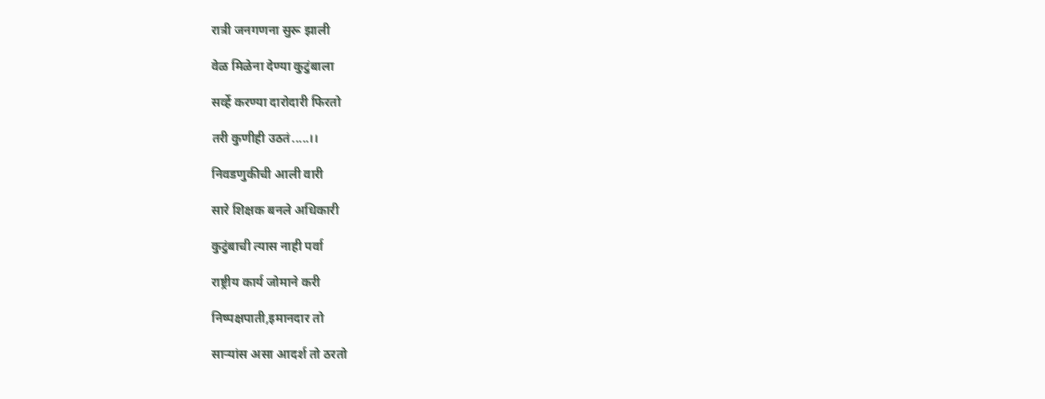रात्री जनगणना सुरू झाली

वेळ मिळेना देण्या कुटुंबाला

सर्व्हे करण्या दारोदारी फिरतो

तरी कुणीही उठतं.....।।

निवडणुकीची आली वारी

सारे शिक्षक बनले अधिकारी

कुटुंबाची त्यास नाही पर्वा

राष्ट्रीय कार्य जोमाने करी

निष्पक्षपाती,इमानदार तो

साऱ्यांस असा आदर्श तो ठरतो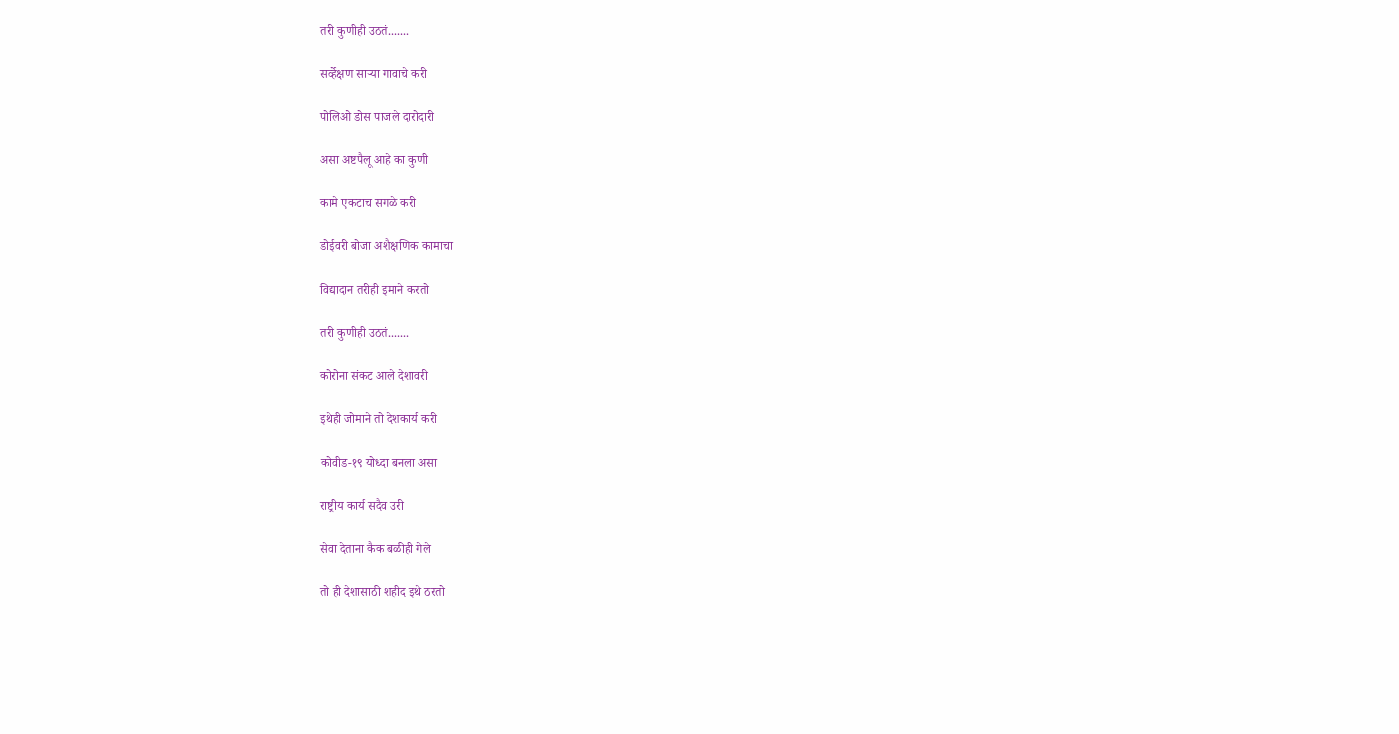तरी कुणीही उठतं.......

सर्व्हेक्षण साऱ्या गावाचे करी

पोलिओ डोस पाजले दारोदारी

असा अष्टपैलू आहे का कुणी

कामे एकटाच सगळे करी

डोईवरी बोजा अशैक्षणिक कामाचा

विद्यादान तरीही इमाने करतो

तरी कुणीही उठतं.......

कोरोना संकट आले देशावरी

इथेही जोमाने तो देशकार्य करी

कोवीड-१९ योध्दा बनला असा

राष्ट्रीय कार्य सदैव उरी

सेवा देताना कैक बळीही गेले

तो ही देशासाठी शहीद इथे ठरतो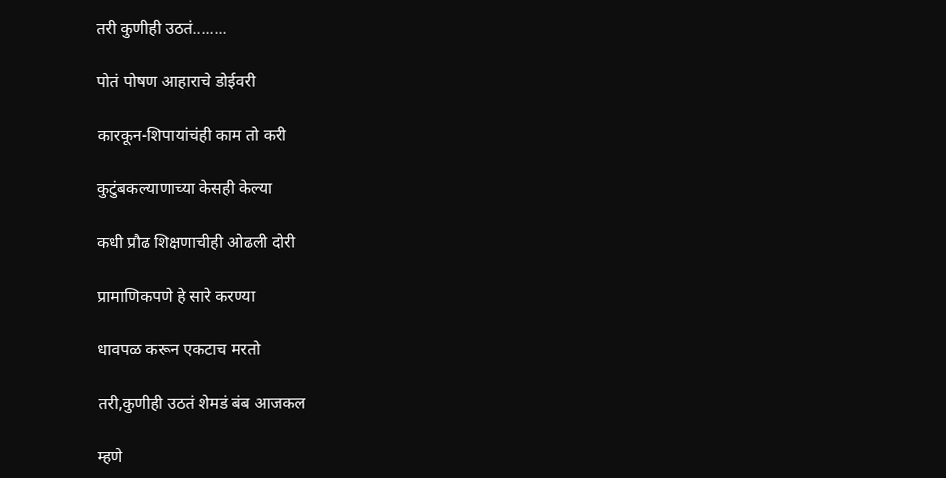तरी कुणीही उठतं........

पोतं पोषण आहाराचे डोईवरी

कारकून-शिपायांचंही काम तो करी

कुटुंबकल्याणाच्या केसही केल्या

कधी प्रौढ शिक्षणाचीही ओढली दोरी

प्रामाणिकपणे हे सारे करण्या

धावपळ करून एकटाच मरतो

तरी,कुणीही उठतं शेमडं बंब आजकल

म्हणे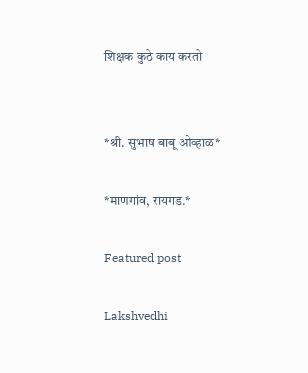शिक्षक कुठे काय करतो


*श्री. सुभाष बाबू ओव्हाळ*

*माणगांव, रायगड.*

Featured post

Lakshvedhi